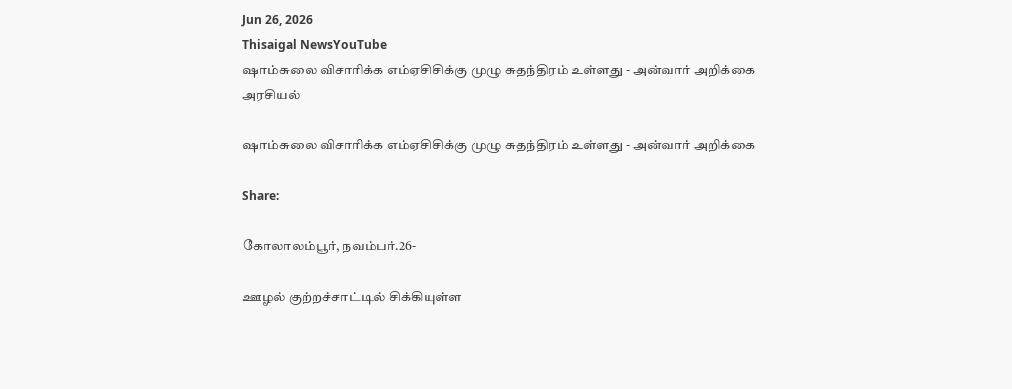Jun 26, 2026
Thisaigal NewsYouTube
ஷாம்சுலை விசாரிக்க எம்ஏசிசிக்கு முழு சுதந்திரம் உள்ளது - அன்வார் அறிக்கை
அரசியல்

ஷாம்சுலை விசாரிக்க எம்ஏசிசிக்கு முழு சுதந்திரம் உள்ளது - அன்வார் அறிக்கை

Share:

கோலாலம்பூர், நவம்பர்.26-

ஊழல் குற்றச்சாட்டில் சிக்கியுள்ள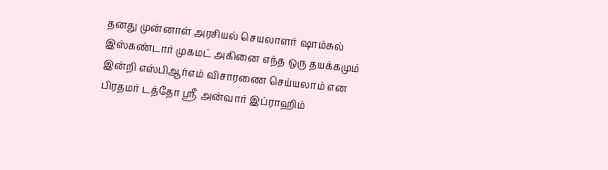தனது முன்னாள் அரசியல் செயலாளர் ஷாம்சுல் இஸ்கண்டார் முகமட் அகினை எந்த ஒரு தயக்கமும் இன்றி எஸ்பிஆர்எம் விசாரணை செய்யலாம் என பிரதமர் டத்தோ ஶ்ரீ அன்வார் இப்ராஹிம்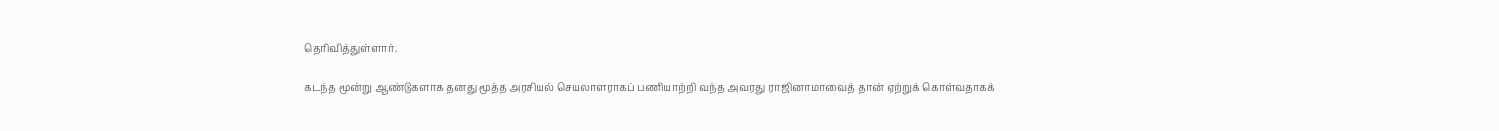தெரிவித்துள்ளார்.

கடந்த மூன்று ஆண்டுகளாக தனது மூத்த அரசியல் செயலாளராகப் பணியாற்றி வந்த அவரது ராஜினாமாவைத் தான் ஏற்றுக் கொள்வதாகக்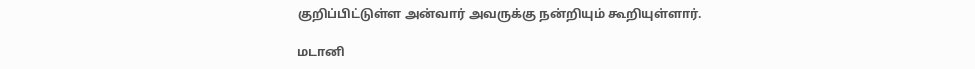குறிப்பிட்டுள்ள அன்வார் அவருக்கு நன்றியும் கூறியுள்ளார்.

மடானி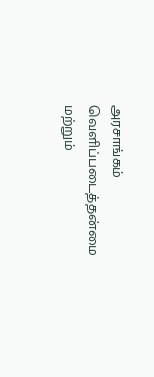அரசாங்கம் வெளிப்படைத்தன்மை மற்றும்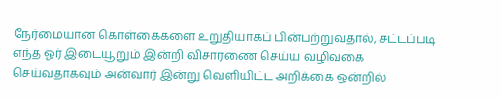நேர்மையான கொள்கைகளை உறுதியாகப் பின்பற்றுவதால், சட்டப்படி எந்த ஓர் இடையூறும் இன்றி விசாரணை செய்ய வழிவகை செய்வதாகவும் அன்வார் இன்று வெளியிட்ட அறிக்கை ஒன்றில்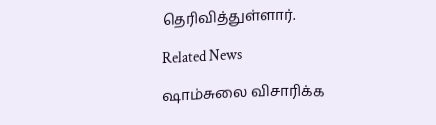தெரிவித்துள்ளார்.

Related News

ஷாம்சுலை விசாரிக்க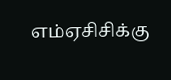எம்ஏசிசிக்கு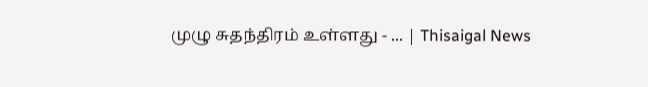முழு சுதந்திரம் உள்ளது - ... | Thisaigal News